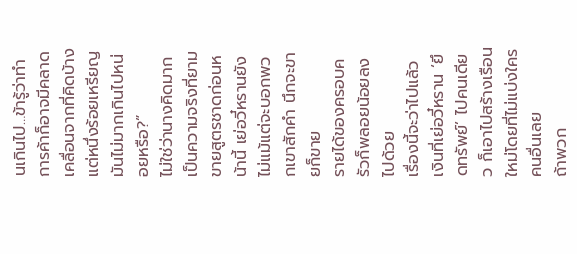นเกินไป…ข้ารู้ว่าทำการค้าก็อาจมีคลาดเคลื่อนจากที่คิดบ้าง แต่หนึ่งร้อยเหรียญมันไม่มากเกินไปหน่อยหรือ?”
ไม่ใช่ว่านางคิดมาก เป็นความจริงที่ยามขายสูตรชาดก่อนหน้านี้ เย่อวี๋หรานยังไม่แม้แต่จะบอกพวกเขาสักคำ นึกจะขายก็ขาย
รายได้ของครอบครัวก็พลอยน้อยลงไปด้วย
เรื่องนี้จะว่าไปแล้ว เงินที่เย่อวี๋หราน ‘ยึดทรัพย์’ ไปคนเดียว ก็เอาไปสร้างเรือนใหม่โดยที่ไม่แบ่งใครคนอื่นเลย
ถ้าพวก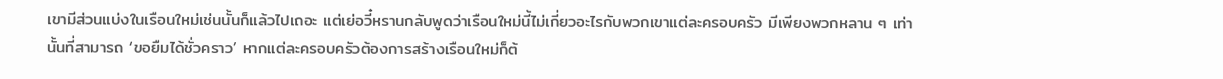เขามีส่วนแบ่งในเรือนใหม่เช่นนั้นก็แล้วไปเถอะ แต่เย่อวี๋หรานกลับพูดว่าเรือนใหม่นี้ไม่เกี่ยวอะไรกับพวกเขาแต่ละครอบครัว มีเพียงพวกหลาน ๆ เท่านั้นที่สามารถ ‘ขอยืมได้ชั่วคราว’ หากแต่ละครอบครัวต้องการสร้างเรือนใหม่ก็ต้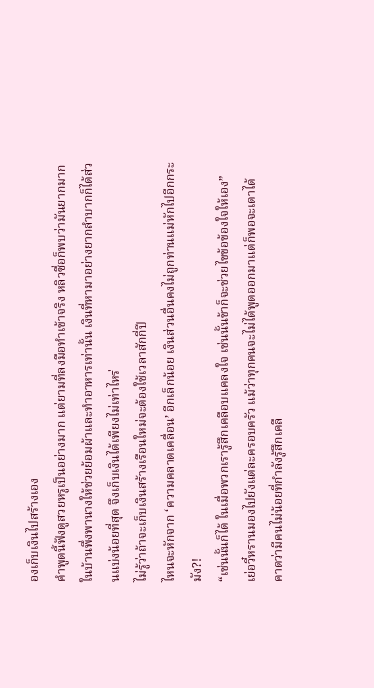องเก็บเงินไปสร้างเอง
คำพูดนี้ฟังดูสวยหรูเป็นอย่างมาก แต่ยามที่ลงมือทำเข้าจริง หลิวซื่อก็พบว่ามันยากมาก ในบ้านพึ่งพานางให้ช่วยย้อมผ้าและทำอาหารเท่านั้น เงินที่หามาอย่างยากลำบากก็ได้ส่วนแบ่งน้อยที่สุด จึงเก็บเงินได้เพียงไม่เท่าไหร่
ไม่รู้ว่าถ้าจะเก็บเงินสร้างเรือนใหม่จะต้องใช้เวลาสักกี่ปี
ไหนจะหักจาก ‘ความคลาดเคลื่อน’ อีกเล็กน้อย เงินส่วนอื่นคงไม่ถูกท่านแม่หักไปอีกกระมัง?!
“เช่นนั้นก็ได้ ในเมื่อพวกเรารู้สึกเคลือบแคลงใจ เช่นนั้นข้าก็จะช่วยไขข้อข้องใจให้เอง” เย่อวี๋หรานมองไปยังแต่ละครอบครัว แม้ว่าทุกคนจะไม่ได้พูดออกมาแต่ก็พอจะเดาได้ คาดว่ามีคนไม่น้อยที่กำลังรู้สึกเคลื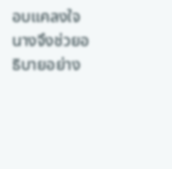อบแคลงใจ นางจึงช่วยอธิบายอย่าง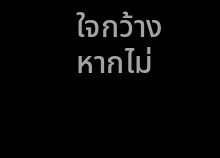ใจกว้าง
หากไม่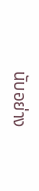นับอย่าง